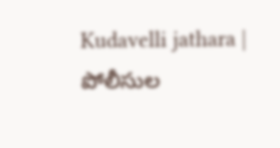Kudavelli jathara | పోలీసుల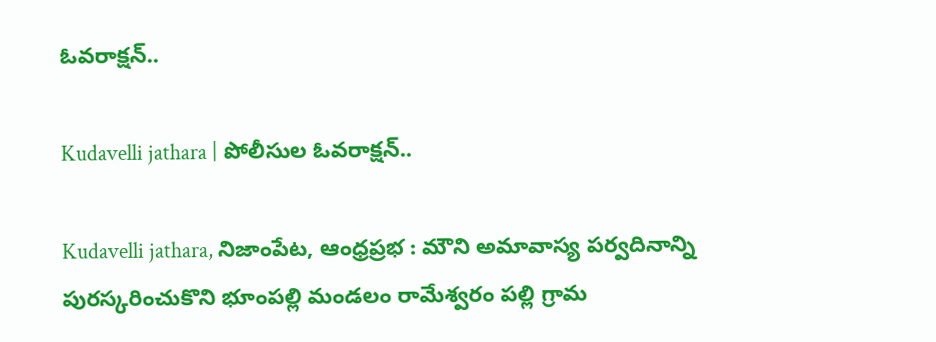ఓవరాక్షన్..

Kudavelli jathara | పోలీసుల ఓవరాక్షన్..

Kudavelli jathara, నిజాంపేట, ఆంధ్రప్రభ : మౌని అమావాస్య పర్వదినాన్ని పురస్కరించుకొని భూంపల్లి మండలం రామేశ్వరం పల్లి గ్రామ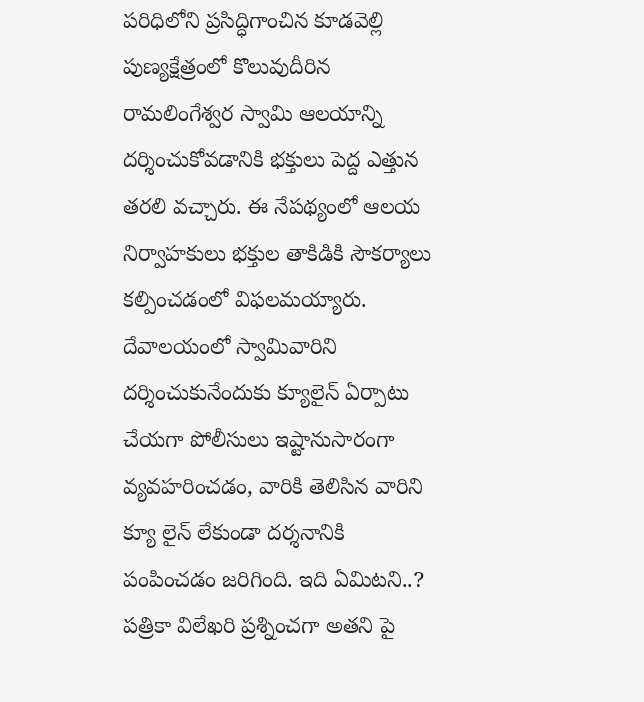పరిధిలోని ప్రసిద్ధిగాంచిన కూడవెల్లి పుణ్యక్షేత్రంలో కొలువుదీరిన రామలింగేశ్వర స్వామి ఆలయాన్ని దర్శించుకోవడానికి భక్తులు పెద్ద ఎత్తున తరలి వచ్చారు. ఈ నేపథ్యంలో ఆలయ నిర్వాహకులు భక్తుల తాకిడికి సౌకర్యాలు కల్పించడంలో విఫలమయ్యారు. దేవాలయంలో స్వామివారిని దర్శించుకునేందుకు క్యూలైన్ ఏర్పాటు చేయగా పోలీసులు ఇష్టానుసారంగా వ్యవహరించడం, వారికి తెలిసిన వారిని క్యూ లైన్ లేకుండా దర్శనానికి పంపించడం జరిగింది. ఇది ఏమిటని..? పత్రికా విలేఖరి ప్రశ్నించగా అతని పై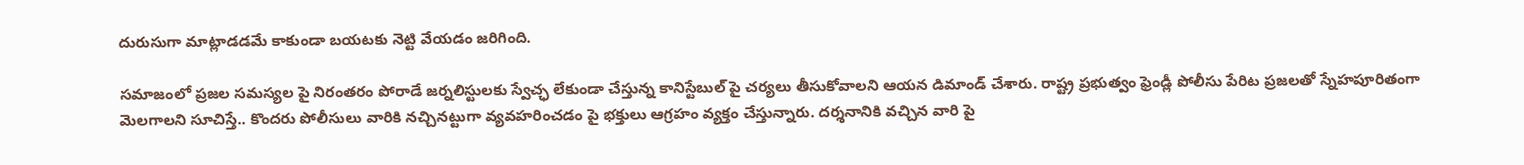దురుసుగా మాట్లాడడమే కాకుండా బయటకు నెట్టి వేయడం జరిగింది.

సమాజంలో ప్రజల సమస్యల పై నిరంతరం పోరాడే జర్నలిస్టులకు స్వేచ్ఛ లేకుండా చేస్తున్న కానిస్టేబుల్ పై చర్యలు తీసుకోవాలని ఆయన డిమాండ్ చేశారు. రాష్ట్ర ప్రభుత్వం ఫ్రెండ్లీ పోలీసు పేరిట ప్రజలతో స్నేహపూరితంగా మెలగాలని సూచిస్తే.. కొందరు పోలీసులు వారికి నచ్చినట్టుగా వ్యవహరించడం పై భక్తులు ఆగ్రహం వ్యక్తం చేస్తున్నారు. దర్శనానికి వచ్చిన వారి పై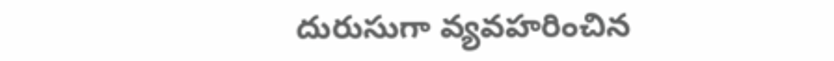దురుసుగా వ్యవహరించిన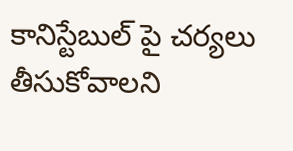కానిస్టేబుల్ పై చర్యలు తీసుకోవాలని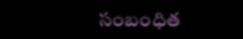సంబంధిత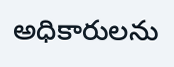అధికారులను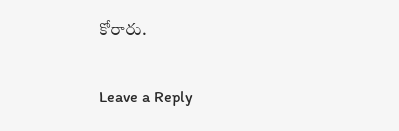కోరారు.

Leave a Reply